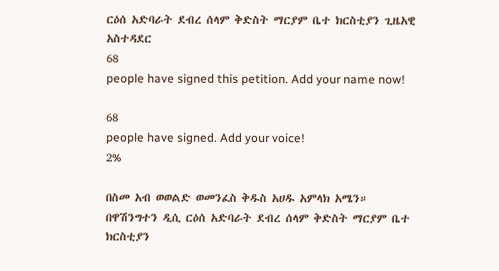ርዕሰ አድባራት ደብረ ሰላም ቅድስት ማርያም ቤተ ክርስቲያን ጊዜአዊ አስተዳደር
68
people have signed this petition. Add your name now!

68
people have signed. Add your voice!
2%

በስመ አብ ወወልድ ወመንፈስ ቅዱስ አሀዱ አምላክ አሜን።
በዋሽንግተን ዲሲ ርዕሰ አድባራት ደብረ ሰላም ቅድስት ማርያም ቤተ ክርስቲያን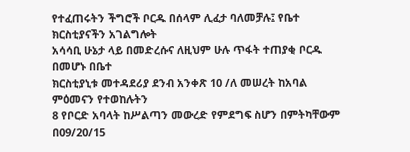የተፈጠሩትን ችግሮች ቦርዱ በሰላም ሊፈታ ባለመቻሉ፤ የቤተ ክርስቲያናችን አገልግሎት
አሳሳቢ ሁኔታ ላይ በመድረሱና ለዚህም ሁሉ ጥፋት ተጠያቂ ቦርዱ በመሆኑ በቤተ
ክርስቲያኒቱ መተዳደሪያ ደንብ አንቀጽ 10 /ለ መሠረት ከአባል ምዕመናን የተወከሉትን
8 የቦርድ አባላት ከሥልጣን መውረድ የምደግፍ ስሆን በምትካቸውም በ09/20/15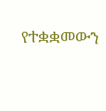የተቋቋመውን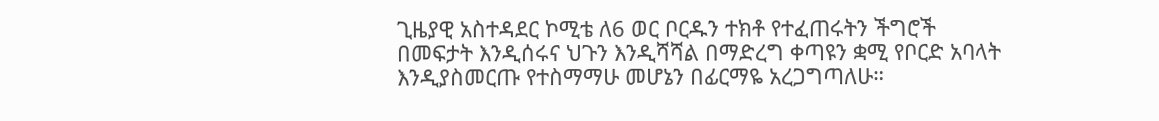ጊዜያዊ አስተዳደር ኮሚቴ ለ6 ወር ቦርዱን ተክቶ የተፈጠሩትን ችግሮች
በመፍታት እንዲሰሩና ህጉን እንዲሻሻል በማድረግ ቀጣዩን ቋሚ የቦርድ አባላት
እንዲያስመርጡ የተስማማሁ መሆኔን በፊርማዬ አረጋግጣለሁ።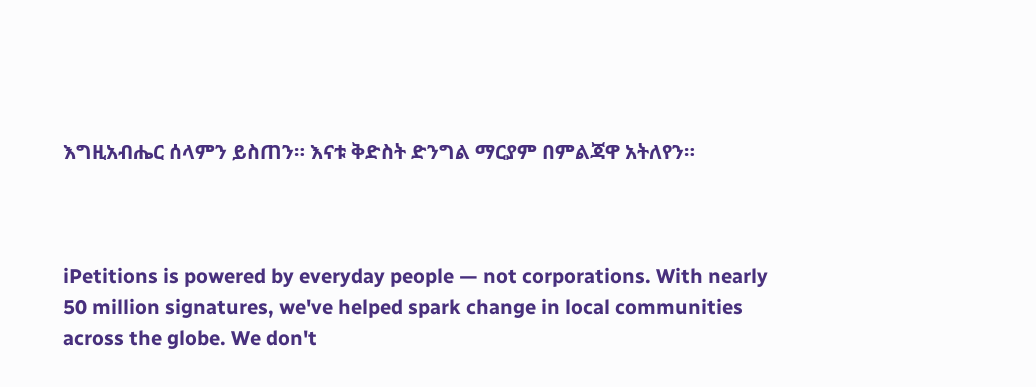እግዚአብሔር ሰላምን ይስጠን። እናቱ ቅድስት ድንግል ማርያም በምልጃዋ አትለየን።



iPetitions is powered by everyday people — not corporations. With nearly 50 million signatures, we've helped spark change in local communities across the globe. We don't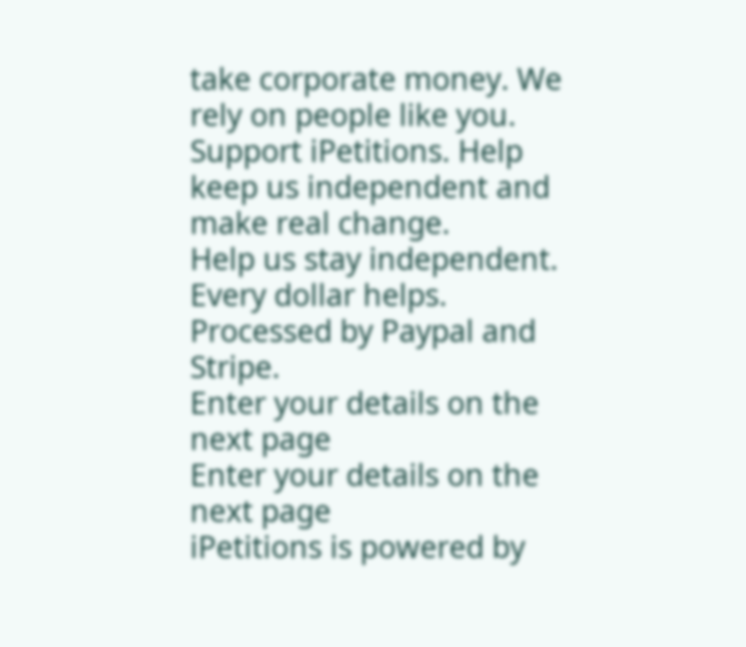take corporate money. We rely on people like you.
Support iPetitions. Help keep us independent and make real change.
Help us stay independent. Every dollar helps.
Processed by Paypal and Stripe.
Enter your details on the next page
Enter your details on the next page
iPetitions is powered by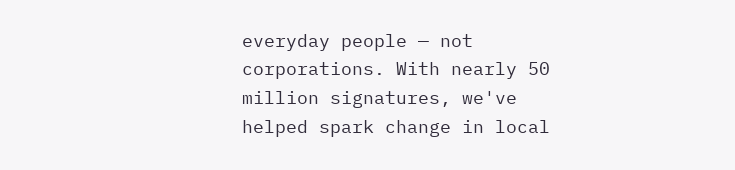everyday people — not corporations. With nearly 50 million signatures, we've helped spark change in local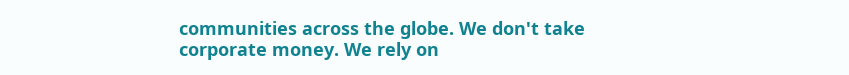communities across the globe. We don't take corporate money. We rely on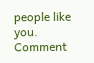people like you.
Comment